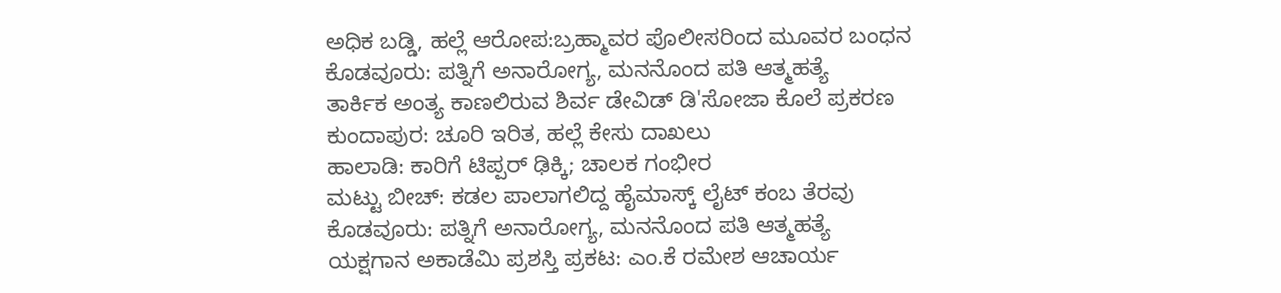ಅಧಿಕ ಬಡ್ಡಿ, ಹಲ್ಲೆ ಆರೋಪ:ಬ್ರಹ್ಮಾವರ ಪೊಲೀಸರಿಂದ ಮೂವರ ಬಂಧನ
ಕೊಡವೂರು: ಪತ್ನಿಗೆ ಅನಾರೋಗ್ಯ, ಮನನೊಂದ ಪತಿ ಆತ್ಮಹತ್ಯೆ
ತಾರ್ಕಿಕ ಅಂತ್ಯ ಕಾಣಲಿರುವ ಶಿರ್ವ ಡೇವಿಡ್ ಡಿ'ಸೋಜಾ ಕೊಲೆ ಪ್ರಕರಣ
ಕುಂದಾಪುರ: ಚೂರಿ ಇರಿತ, ಹಲ್ಲೆ ಕೇಸು ದಾಖಲು
ಹಾಲಾಡಿ: ಕಾರಿಗೆ ಟಿಪ್ಪರ್ ಢಿಕ್ಕಿ; ಚಾಲಕ ಗಂಭೀರ
ಮಟ್ಟು ಬೀಚ್: ಕಡಲ ಪಾಲಾಗಲಿದ್ದ ಹೈಮಾಸ್ಕ್ ಲೈಟ್ ಕಂಬ ತೆರವು
ಕೊಡವೂರು: ಪತ್ನಿಗೆ ಅನಾರೋಗ್ಯ, ಮನನೊಂದ ಪತಿ ಆತ್ಮಹತ್ಯೆ
ಯಕ್ಷಗಾನ ಅಕಾಡೆಮಿ ಪ್ರಶಸ್ತಿ ಪ್ರಕಟ: ಎಂ.ಕೆ ರಮೇಶ ಆಚಾರ್ಯ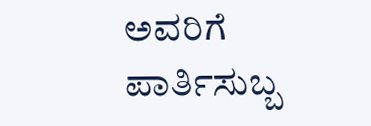ಅವರಿಗೆ ಪಾರ್ತಿಸುಬ್ಬ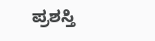ಪ್ರಶಸ್ತಿ